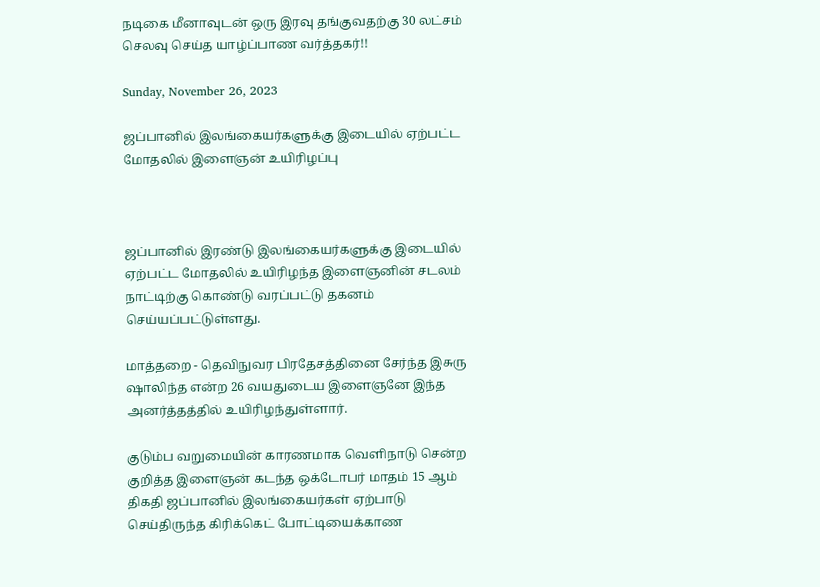நடிகை மீனாவுடன் ஒரு இரவு தங்குவதற்கு 30 லட்சம் செலவு செய்த யாழ்ப்பாண வர்த்தகர்!!

Sunday, November 26, 2023

ஜப்பானில் இலங்கையர்களுக்கு இடையில் ஏற்பட்ட மோதலில் இளைஞன் உயிரிழப்பு



ஜப்பானில் இரண்டு இலங்கையர்களுக்கு இடையில் ஏற்பட்ட மோதலில் உயிரிழந்த இளைஞனின் சடலம் நாட்டிற்கு கொண்டு வரப்பட்டு தகனம் செய்யப்பட்டுள்ளது.

மாத்தறை - தெவிநுவர பிரதேசத்தினை சேர்ந்த இசுரு ஷாலிந்த என்ற 26 வயதுடைய இளைஞனே இந்த அனர்த்தத்தில் உயிரிழந்துள்ளார்.

குடும்ப வறுமையின் காரணமாக வெளிநாடு சென்ற குறித்த இளைஞன் கடந்த ஒக்டோபர் மாதம் 15 ஆம் திகதி ஜப்பானில் இலங்கையர்கள் ஏற்பாடு செய்திருந்த கிரிக்கெட் போட்டியைக்காண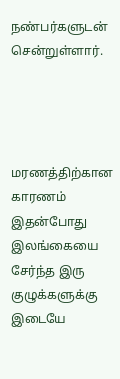நண்பர்களுடன் சென்றுள்ளார்.




மரணத்திற்கான காரணம்
இதன்போது இலங்கையை சேர்ந்த இரு குழுக்களுக்கு இடையே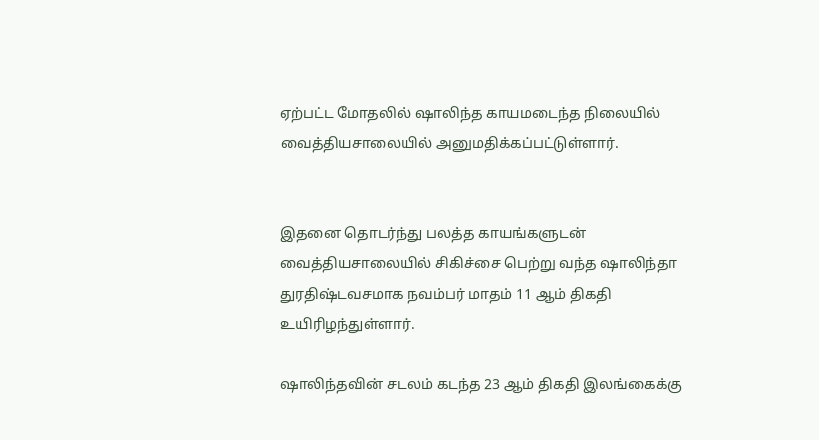ஏற்பட்ட மோதலில் ஷாலிந்த காயமடைந்த நிலையில் வைத்தியசாலையில் அனுமதிக்கப்பட்டுள்ளார்.


இதனை தொடர்ந்து பலத்த காயங்களுடன் வைத்தியசாலையில் சிகிச்சை பெற்று வந்த ஷாலிந்தா துரதிஷ்டவசமாக நவம்பர் மாதம் 11 ஆம் திகதி உயிரிழந்துள்ளார்.

ஷாலிந்தவின் சடலம் கடந்த 23 ஆம் திகதி இலங்கைக்கு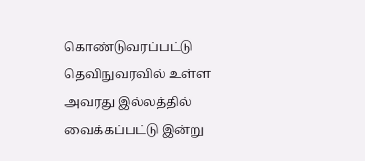கொண்டுவரப்பட்டு தெவிநுவரவில் உள்ள அவரது இல்லத்தில் வைக்கப்பட்டு இன்று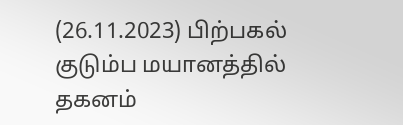(26.11.2023) பிற்பகல் குடும்ப மயானத்தில் தகனம்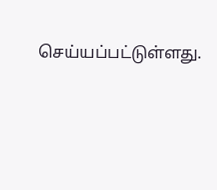செய்யப்பட்டுள்ளது.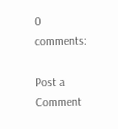0 comments:

Post a Comment